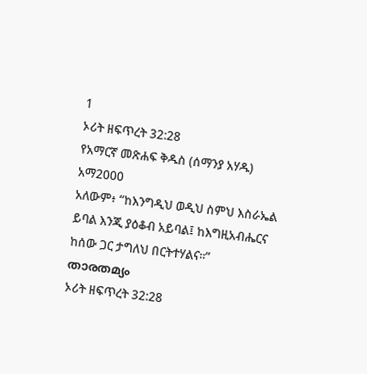1
ኦሪት ዘፍጥረት 32:28
የአማርኛ መጽሐፍ ቅዱስ (ሰማንያ አሃዱ)
አማ2000
አለውም፥ “ከእንግዲህ ወዲህ ስምህ እስራኤል ይባል እንጂ ያዕቆብ አይባል፤ ከእግዚአብሔርና ከሰው ጋር ታግለህ በርትተሃልና።”
താരതമ്യം
ኦሪት ዘፍጥረት 32:28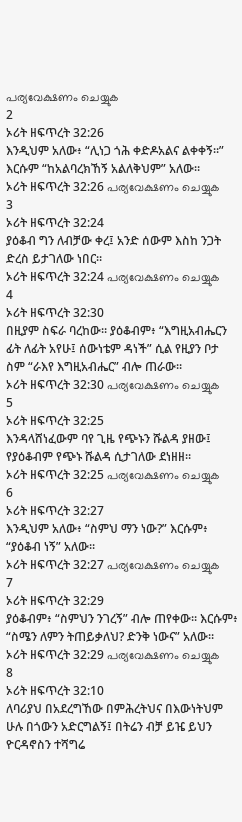പര്യവേക്ഷണം ചെയ്യുക
2
ኦሪት ዘፍጥረት 32:26
እንዲህም አለው፥ “ሊነጋ ጎሕ ቀድዶአልና ልቀቀኝ።” እርሱም “ከአልባረክኸኝ አልለቅህም” አለው።
ኦሪት ዘፍጥረት 32:26 പര്യവേക്ഷണം ചെയ്യുക
3
ኦሪት ዘፍጥረት 32:24
ያዕቆብ ግን ለብቻው ቀረ፤ አንድ ሰውም እስከ ንጋት ድረስ ይታገለው ነበር።
ኦሪት ዘፍጥረት 32:24 പര്യവേക്ഷണം ചെയ്യുക
4
ኦሪት ዘፍጥረት 32:30
በዚያም ስፍራ ባረከው። ያዕቆብም፥ “እግዚአብሔርን ፊት ለፊት አየሁ፤ ሰውነቴም ዳነች” ሲል የዚያን ቦታ ስም “ራእየ እግዚአብሔር” ብሎ ጠራው።
ኦሪት ዘፍጥረት 32:30 പര്യവേക്ഷണം ചെയ്യുക
5
ኦሪት ዘፍጥረት 32:25
እንዳላሸነፈውም ባየ ጊዜ የጭኑን ሹልዳ ያዘው፤ የያዕቆብም የጭኑ ሹልዳ ሲታገለው ደነዘዘ።
ኦሪት ዘፍጥረት 32:25 പര്യവേക്ഷണം ചെയ്യുക
6
ኦሪት ዘፍጥረት 32:27
እንዲህም አለው፥ “ስምህ ማን ነው?” እርሱም፥ “ያዕቆብ ነኝ” አለው።
ኦሪት ዘፍጥረት 32:27 പര്യവേക്ഷണം ചെയ്യുക
7
ኦሪት ዘፍጥረት 32:29
ያዕቆብም፥ “ስምህን ንገረኝ” ብሎ ጠየቀው። እርሱም፥ “ስሜን ለምን ትጠይቃለህ? ድንቅ ነውና” አለው።
ኦሪት ዘፍጥረት 32:29 പര്യവേക്ഷണം ചെയ്യുക
8
ኦሪት ዘፍጥረት 32:10
ለባሪያህ በአደረግኸው በምሕረትህና በእውነትህም ሁሉ በጎውን አድርግልኝ፤ በትሬን ብቻ ይዤ ይህን ዮርዳኖስን ተሻግሬ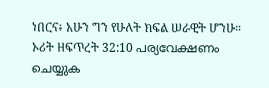ነበርና፥ አሁን ግን የሁለት ክፍል ሠራዊት ሆንሁ።
ኦሪት ዘፍጥረት 32:10 പര്യവേക്ഷണം ചെയ്യുക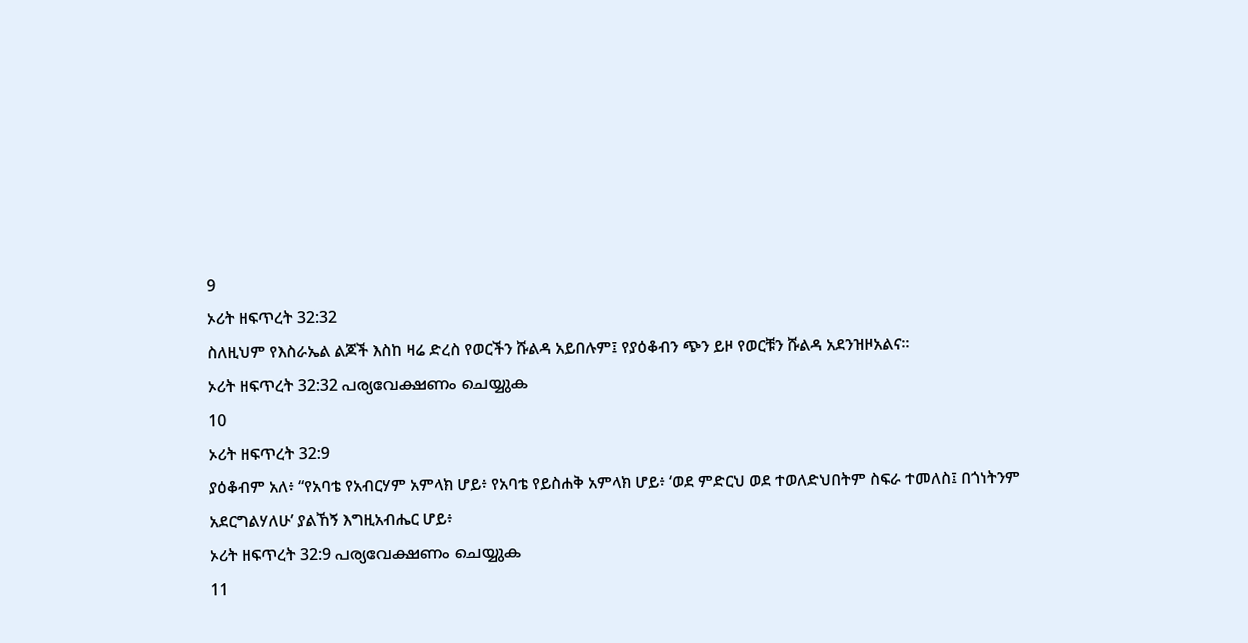9
ኦሪት ዘፍጥረት 32:32
ስለዚህም የእስራኤል ልጆች እስከ ዛሬ ድረስ የወርችን ሹልዳ አይበሉም፤ የያዕቆብን ጭን ይዞ የወርቹን ሹልዳ አደንዝዞአልና።
ኦሪት ዘፍጥረት 32:32 പര്യവേക്ഷണം ചെയ്യുക
10
ኦሪት ዘፍጥረት 32:9
ያዕቆብም አለ፥ “የአባቴ የአብርሃም አምላክ ሆይ፥ የአባቴ የይስሐቅ አምላክ ሆይ፥ ‘ወደ ምድርህ ወደ ተወለድህበትም ስፍራ ተመለስ፤ በጎነትንም አደርግልሃለሁ’ ያልኸኝ እግዚአብሔር ሆይ፥
ኦሪት ዘፍጥረት 32:9 പര്യവേക്ഷണം ചെയ്യുക
11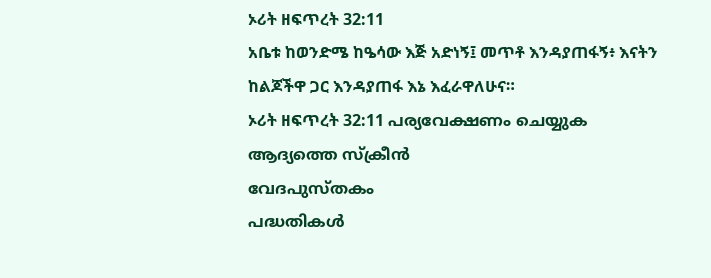ኦሪት ዘፍጥረት 32:11
አቤቱ ከወንድሜ ከዔሳው እጅ አድነኝ፤ መጥቶ እንዳያጠፋኝ፥ እናትን ከልጆችዋ ጋር እንዳያጠፋ እኔ እፈራዋለሁና።
ኦሪት ዘፍጥረት 32:11 പര്യവേക്ഷണം ചെയ്യുക
ആദ്യത്തെ സ്ക്രീൻ
വേദപുസ്തകം
പദ്ധതികൾ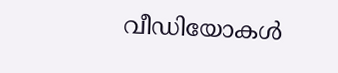വീഡിയോകൾ